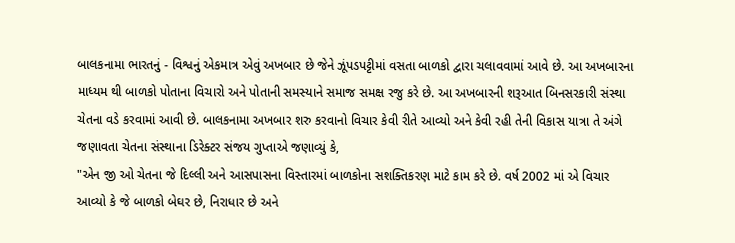બાલકનામા ભારતનું - વિશ્વનું એકમાત્ર એવું અખબાર છે જેને ઝૂંપડપટ્ટીમાં વસતા બાળકો દ્વારા ચલાવવામાં આવે છે. આ અખબારના માધ્યમ થી બાળકો પોતાના વિચારો અને પોતાની સમસ્યાને સમાજ સમક્ષ રજુ કરે છે. આ અખબારની શરૂઆત બિનસરકારી સંસ્થા ચેતના વડે કરવામાં આવી છે. બાલકનામા અખબાર શરુ કરવાનો વિચાર કેવી રીતે આવ્યો અને કેવી રહી તેની વિકાસ યાત્રા તે અંગે જણાવતા ચેતના સંસ્થાના ડિરેક્ટર સંજય ગુપ્તાએ જણાવ્યું કે,
"એન જી ઓ ચેતના જે દિલ્લી અને આસપાસના વિસ્તારમાં બાળકોના સશક્તિકરણ માટે કામ કરે છે. વર્ષ 2002 માં એ વિચાર આવ્યો કે જે બાળકો બેઘર છે, નિરાધાર છે અને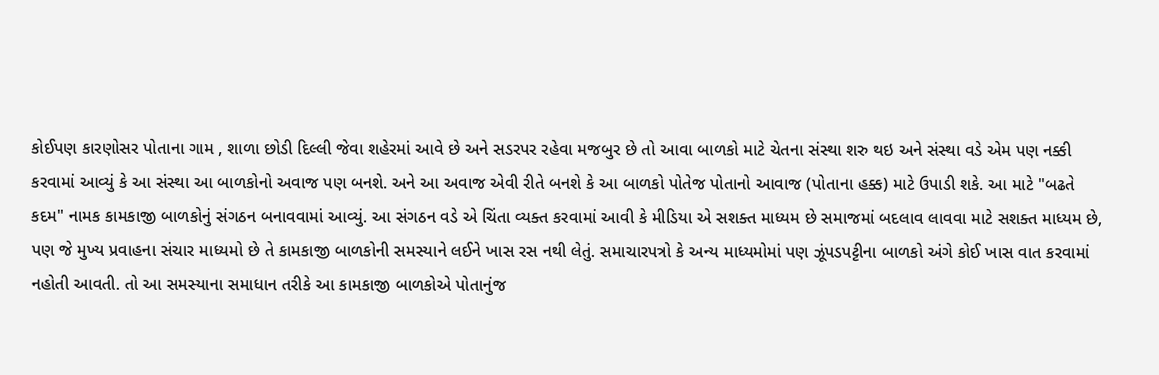કોઈપણ કારણોસર પોતાના ગામ , શાળા છોડી દિલ્લી જેવા શહેરમાં આવે છે અને સડરપર રહેવા મજબુર છે તો આવા બાળકો માટે ચેતના સંસ્થા શરુ થઇ અને સંસ્થા વડે એમ પણ નક્કી કરવામાં આવ્યું કે આ સંસ્થા આ બાળકોનો અવાજ પણ બનશે. અને આ અવાજ એવી રીતે બનશે કે આ બાળકો પોતેજ પોતાનો આવાજ (પોતાના હક્ક) માટે ઉપાડી શકે. આ માટે "બઢતે કદમ" નામક કામકાજી બાળકોનું સંગઠન બનાવવામાં આવ્યું. આ સંગઠન વડે એ ચિંતા વ્યક્ત કરવામાં આવી કે મીડિયા એ સશક્ત માધ્યમ છે સમાજમાં બદલાવ લાવવા માટે સશક્ત માધ્યમ છે, પણ જે મુખ્ય પ્રવાહના સંચાર માધ્યમો છે તે કામકાજી બાળકોની સમસ્યાને લઈને ખાસ રસ નથી લેતું. સમાચારપત્રો કે અન્ય માધ્યમોમાં પણ ઝૂંપડપટ્ટીના બાળકો અંગે કોઈ ખાસ વાત કરવામાં નહોતી આવતી. તો આ સમસ્યાના સમાધાન તરીકે આ કામકાજી બાળકોએ પોતાનુંજ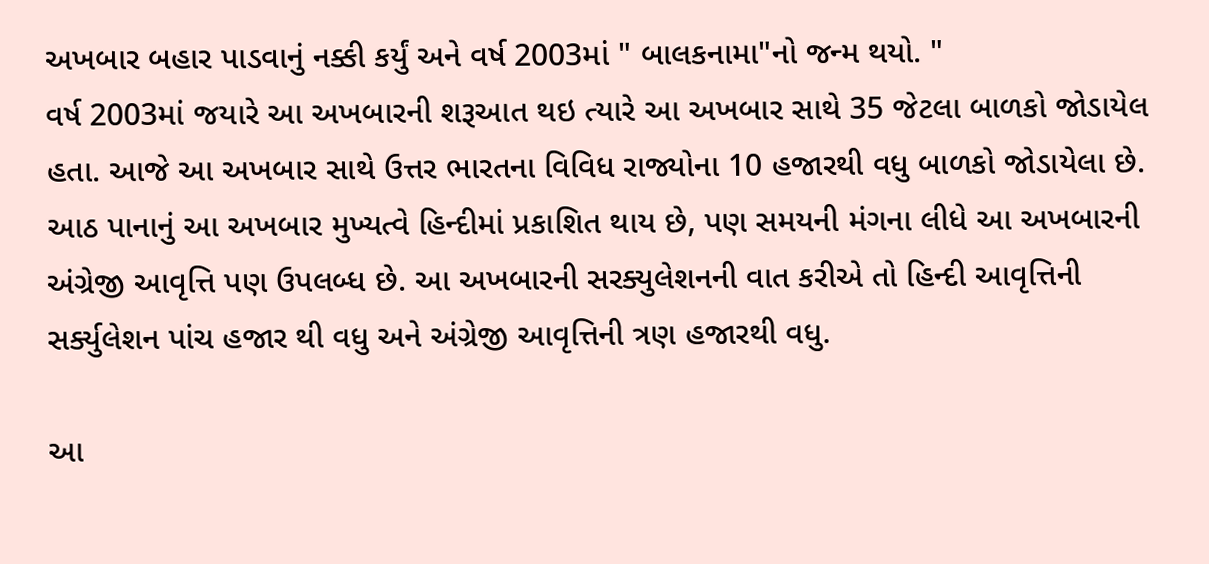અખબાર બહાર પાડવાનું નક્કી કર્યું અને વર્ષ 2003માં " બાલકનામા"નો જન્મ થયો. "
વર્ષ 2003માં જયારે આ અખબારની શરૂઆત થઇ ત્યારે આ અખબાર સાથે 35 જેટલા બાળકો જોડાયેલ હતા. આજે આ અખબાર સાથે ઉત્તર ભારતના વિવિધ રાજ્યોના 10 હજારથી વધુ બાળકો જોડાયેલા છે. આઠ પાનાનું આ અખબાર મુખ્યત્વે હિન્દીમાં પ્રકાશિત થાય છે, પણ સમયની મંગના લીધે આ અખબારની અંગ્રેજી આવૃત્તિ પણ ઉપલબ્ધ છે. આ અખબારની સરક્યુલેશનની વાત કરીએ તો હિન્દી આવૃત્તિની સર્ક્યુલેશન પાંચ હજાર થી વધુ અને અંગ્રેજી આવૃત્તિની ત્રણ હજારથી વધુ.

આ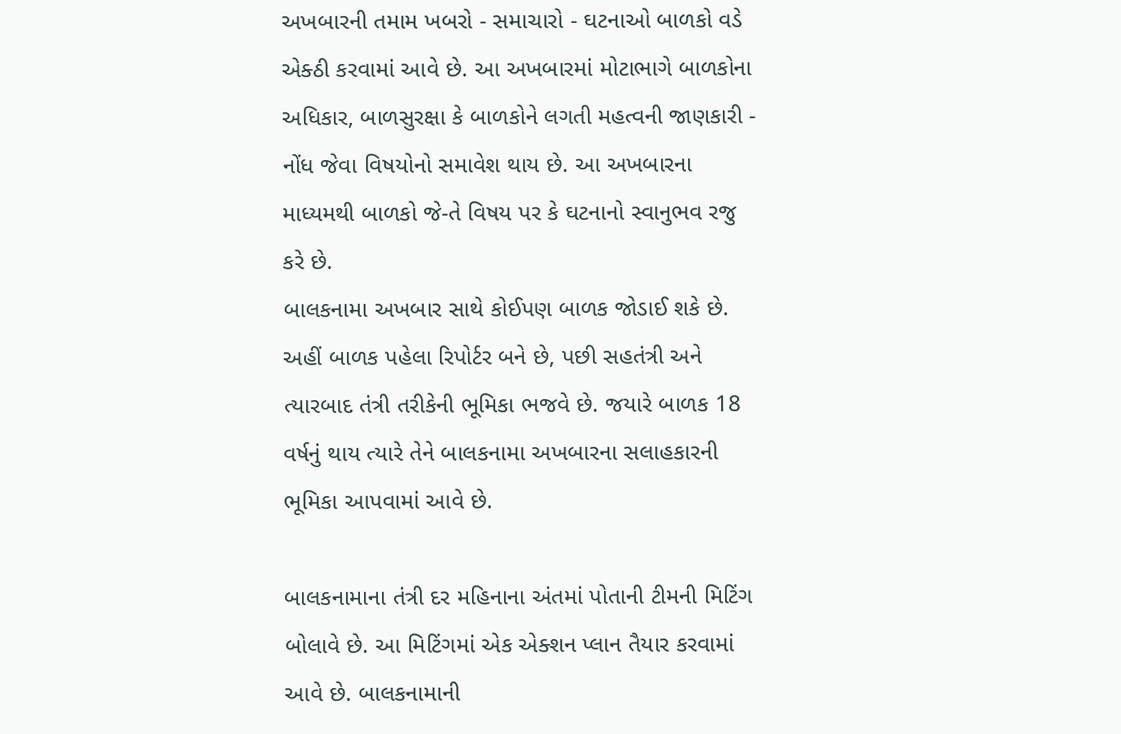અખબારની તમામ ખબરો - સમાચારો - ઘટનાઓ બાળકો વડે એક્ઠી કરવામાં આવે છે. આ અખબારમાં મોટાભાગે બાળકોના અધિકાર, બાળસુરક્ષા કે બાળકોને લગતી મહત્વની જાણકારી - નોંધ જેવા વિષયોનો સમાવેશ થાય છે. આ અખબારના માધ્યમથી બાળકો જે-તે વિષય પર કે ઘટનાનો સ્વાનુભવ રજુ કરે છે.
બાલકનામા અખબાર સાથે કોઈપણ બાળક જોડાઈ શકે છે. અહીં બાળક પહેલા રિપોર્ટર બને છે, પછી સહતંત્રી અને ત્યારબાદ તંત્રી તરીકેની ભૂમિકા ભજવે છે. જયારે બાળક 18 વર્ષનું થાય ત્યારે તેને બાલકનામા અખબારના સલાહકારની ભૂમિકા આપવામાં આવે છે.

બાલકનામાના તંત્રી દર મહિનાના અંતમાં પોતાની ટીમની મિટિંગ બોલાવે છે. આ મિટિંગમાં એક એક્શન પ્લાન તૈયાર કરવામાં આવે છે. બાલકનામાની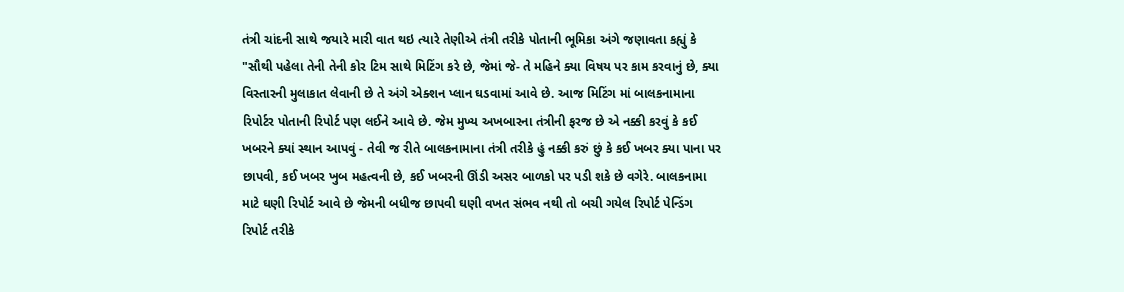તંત્રી ચાંદની સાથે જયારે મારી વાત થઇ ત્યારે તેણીએ તંત્રી તરીકે પોતાની ભૂમિકા અંગે જણાવતા કહ્યું કે
"સૌથી પહેલા તેની તેની કોર ટિમ સાથે મિટિંગ કરે છે, જેમાં જે- તે મહિને ક્યા વિષય પર કામ કરવાનું છે, ક્યા વિસ્તારની મુલાકાત લેવાની છે તે અંગે એક્શન પ્લાન ઘડવામાં આવે છે. આજ મિટિંગ માં બાલકનામાના રિપોર્ટર પોતાની રિપોર્ટ પણ લઈને આવે છે. જેમ મુખ્ય અખબારના તંત્રીની ફરજ છે એ નક્કી કરવું કે કઈ ખબરને ક્યાં સ્થાન આપવું - તેવી જ રીતે બાલકનામાના તંત્રી તરીકે હું નક્કી કરું છું કે કઈ ખબર ક્યા પાના પર છાપવી, કઈ ખબર ખુબ મહત્વની છે, કઈ ખબરની ઊંડી અસર બાળકો પર પડી શકે છે વગેરે. બાલકનામા માટે ઘણી રિપોર્ટ આવે છે જેમની બધીજ છાપવી ઘણી વખત સંભવ નથી તો બચી ગયેલ રિપોર્ટ પેન્ડિંગ રિપોર્ટ તરીકે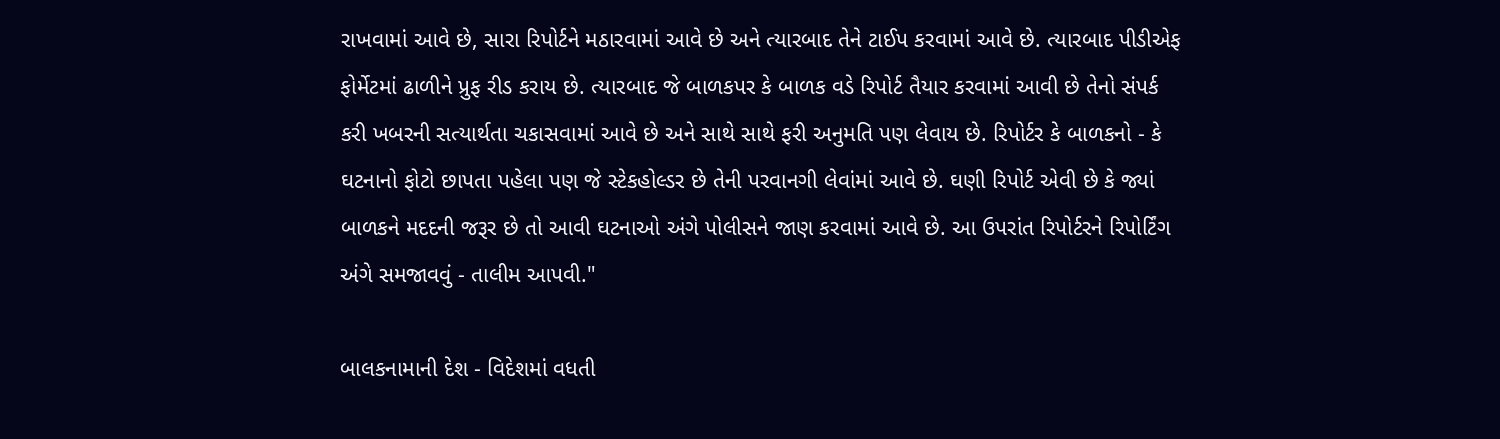રાખવામાં આવે છે, સારા રિપોર્ટને મઠારવામાં આવે છે અને ત્યારબાદ તેને ટાઈપ કરવામાં આવે છે. ત્યારબાદ પીડીએફ ફોર્મેટમાં ઢાળીને પ્રુફ રીડ કરાય છે. ત્યારબાદ જે બાળકપર કે બાળક વડે રિપોર્ટ તૈયાર કરવામાં આવી છે તેનો સંપર્ક કરી ખબરની સત્યાર્થતા ચકાસવામાં આવે છે અને સાથે સાથે ફરી અનુમતિ પણ લેવાય છે. રિપોર્ટર કે બાળકનો - કે ઘટનાનો ફોટો છાપતા પહેલા પણ જે સ્ટેકહોલ્ડર છે તેની પરવાનગી લેવાંમાં આવે છે. ઘણી રિપોર્ટ એવી છે કે જ્યાં બાળકને મદદની જરૂર છે તો આવી ઘટનાઓ અંગે પોલીસને જાણ કરવામાં આવે છે. આ ઉપરાંત રિપોર્ટરને રિપોર્ટિંગ અંગે સમજાવવું - તાલીમ આપવી."

બાલકનામાની દેશ - વિદેશમાં વધતી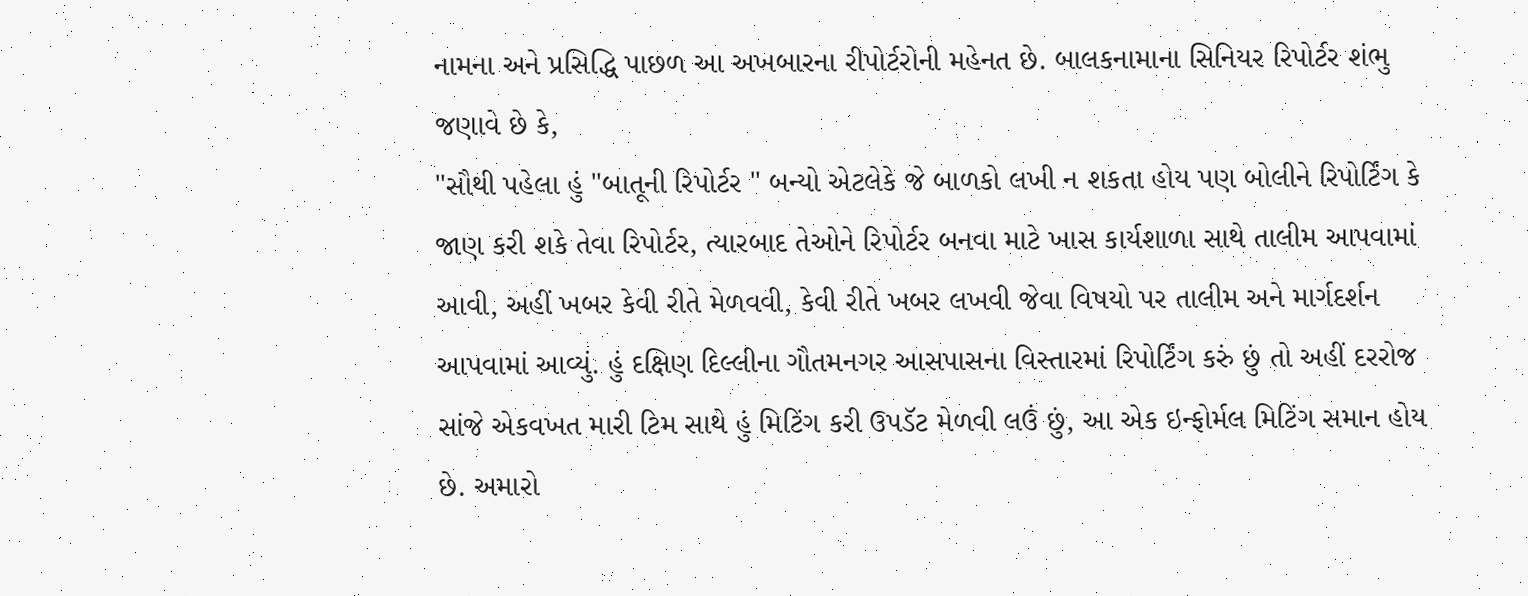નામના અને પ્રસિદ્ધિ પાછળ આ અખબારના રીપોર્ટરોની મહેનત છે. બાલકનામાના સિનિયર રિપોર્ટર શંભુ જણાવે છે કે,
"સૌથી પહેલા હું "બાતૂની રિપોર્ટર " બન્યો એટલેકે જે બાળકો લખી ન શકતા હોય પણ બોલીને રિપોર્ટિંગ કે જાણ કરી શકે તેવા રિપોર્ટર, ત્યારબાદ તેઓને રિપોર્ટર બનવા માટે ખાસ કાર્યશાળા સાથે તાલીમ આપવામાં આવી, અહીં ખબર કેવી રીતે મેળવવી, કેવી રીતે ખબર લખવી જેવા વિષયો પર તાલીમ અને માર્ગદર્શન આપવામાં આવ્યું. હું દક્ષિણ દિલ્લીના ગૌતમનગર આસપાસના વિસ્તારમાં રિપોર્ટિંગ કરું છું તો અહીં દરરોજ સાંજે એકવખત મારી ટિમ સાથે હું મિટિંગ કરી ઉપડૅટ મેળવી લઉં છું, આ એક ઇન્ફોર્મલ મિટિંગ સમાન હોય છે. અમારો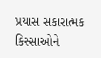પ્રયાસ સકારાત્મક કિસ્સાઓને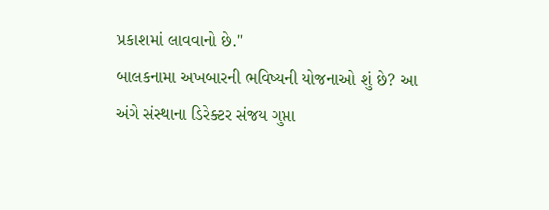પ્રકાશમાં લાવવાનો છે."
બાલકનામા અખબારની ભવિષ્યની યોજનાઓ શું છે? આ અંગે સંસ્થાના ડિરેક્ટર સંજય ગુપ્તા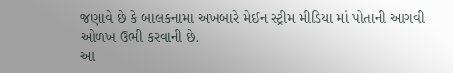જણાવે છે કે બાલકનામા અખબારે મેઈન સ્ટ્રીમ મીડિયા માં પોતાની આગવી ઓળખ ઉભી કરવાની છે.
આ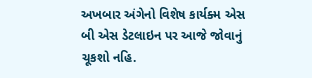અખબાર અંગેનો વિશેષ કાર્યક્મ એસ બી એસ ડેટલાઇન પર આજે જોવાનું ચૂકશો નહિ.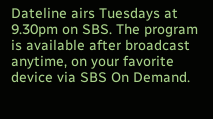Dateline airs Tuesdays at 9.30pm on SBS. The program is available after broadcast anytime, on your favorite device via SBS On Demand.